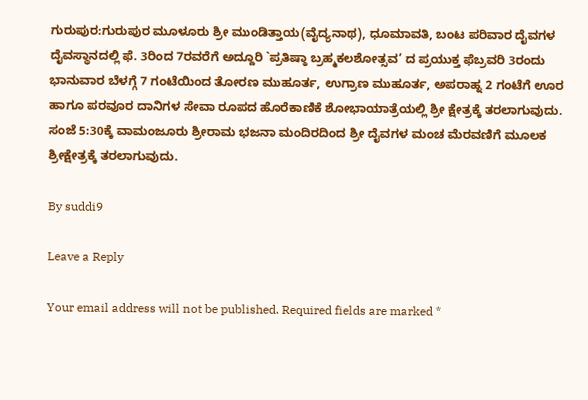ಗುರುಪುರ:ಗುರುಪುರ ಮೂಳೂರು ಶ್ರೀ ಮುಂಡಿತ್ತಾಯ(ವೈದ್ಯನಾಥ), ಧೂಮಾವತಿ, ಬಂಟ ಪರಿವಾರ ದೈವಗಳ ದೈವಸ್ಥಾನದಲ್ಲಿ ಫೆ. 3ರಿಂದ 7ರವರೆಗೆ ಅದ್ದೂರಿ `ಪ್ರತಿಷ್ಠಾ ಬ್ರಹ್ಮಕಲಶೋತ್ಸವ’ ದ ಪ್ರಯುಕ್ತ ಫೆಬ್ರವರಿ 3ರಂದು ಭಾನುವಾರ ಬೆಳಗ್ಗೆ 7 ಗಂಟೆಯಿಂದ ತೋರಣ ಮುಹೂರ್ತ, ಉಗ್ರಾಣ ಮುಹೂರ್ತ, ಅಪರಾಹ್ನ 2 ಗಂಟೆಗೆ ಊರ ಹಾಗೂ ಪರವೂರ ದಾನಿಗಳ ಸೇವಾ ರೂಪದ ಹೊರೆಕಾಣಿಕೆ ಶೋಭಾಯಾತ್ರೆಯಲ್ಲಿ ಶ್ರೀ ಕ್ಷೇತ್ರಕ್ಕೆ ತರಲಾಗುವುದು. ಸಂಜೆ 5:30ಕ್ಕೆ ವಾಮಂಜೂರು ಶ್ರೀರಾಮ ಭಜನಾ ಮಂದಿರದಿಂದ ಶ್ರೀ ದೈವಗಳ ಮಂಚ ಮೆರವಣಿಗೆ ಮೂಲಕ ಶ್ರೀಕ್ಷೇತ್ರಕ್ಕೆ ತರಲಾಗುವುದು.

By suddi9

Leave a Reply

Your email address will not be published. Required fields are marked *